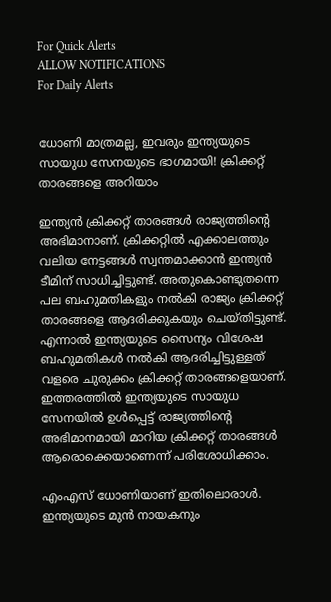For Quick Alerts
ALLOW NOTIFICATIONS
For Daily Alerts


ധോണി മാത്രമല്ല, ഇവരും ഇന്ത്യയുടെ സായുധ സേനയുടെ ഭാഗമായി! ക്രിക്കറ്റ് താരങ്ങളെ അറിയാം

ഇന്ത്യന്‍ ക്രിക്കറ്റ് താരങ്ങള്‍ രാജ്യത്തിന്റെ അഭിമാനാണ്. ക്രിക്കറ്റില്‍ എക്കാലത്തും വലിയ നേട്ടങ്ങള്‍ സ്വന്തമാക്കാന്‍ ഇന്ത്യന്‍ ടീമിന് സാധിച്ചിട്ടുണ്ട്. അതുകൊണ്ടുതന്നെ പല ബഹുമതികളും നല്‍കി രാജ്യം ക്രിക്കറ്റ് താരങ്ങളെ ആദരിക്കുകയും ചെയ്തിട്ടുണ്ട്. എന്നാല്‍ ഇന്ത്യയുടെ സൈന്യം വിശേഷ ബഹുമതികള്‍ നല്‍കി ആദരിച്ചിട്ടുള്ളത് വളരെ ചുരുക്കം ക്രിക്കറ്റ് താരങ്ങളെയാണ്. ഇത്തരത്തില്‍ ഇന്ത്യയുടെ സായുധ സേനയില്‍ ഉള്‍പ്പെട്ട് രാജ്യത്തിന്റെ അഭിമാനമായി മാറിയ ക്രിക്കറ്റ് താരങ്ങള്‍ ആരൊക്കെയാണെന്ന് പരിശോധിക്കാം.

എംഎസ് ധോണിയാണ് ഇതിലൊരാള്‍. ഇന്ത്യയുടെ മുന്‍ നായകനും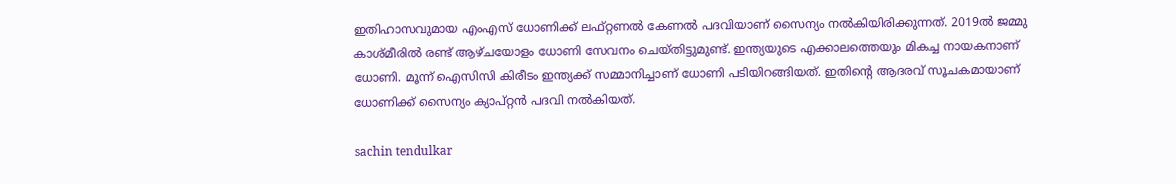ഇതിഹാസവുമായ എംഎസ് ധോണിക്ക് ലഫ്റ്റണല്‍ കേണല്‍ പദവിയാണ് സൈന്യം നല്‍കിയിരിക്കുന്നത്. 2019ല്‍ ജമ്മു കാശ്മീരില്‍ രണ്ട് ആഴ്ചയോളം ധോണി സേവനം ചെയ്തിട്ടുമുണ്ട്. ഇന്ത്യയുടെ എക്കാലത്തെയും മികച്ച നായകനാണ് ധോണി. മൂന്ന് ഐസിസി കിരീടം ഇന്ത്യക്ക് സമ്മാനിച്ചാണ് ധോണി പടിയിറങ്ങിയത്. ഇതിന്റെ ആദരവ് സൂചകമായാണ് ധോണിക്ക് സൈന്യം ക്യാപ്റ്റന്‍ പദവി നല്‍കിയത്.

sachin tendulkar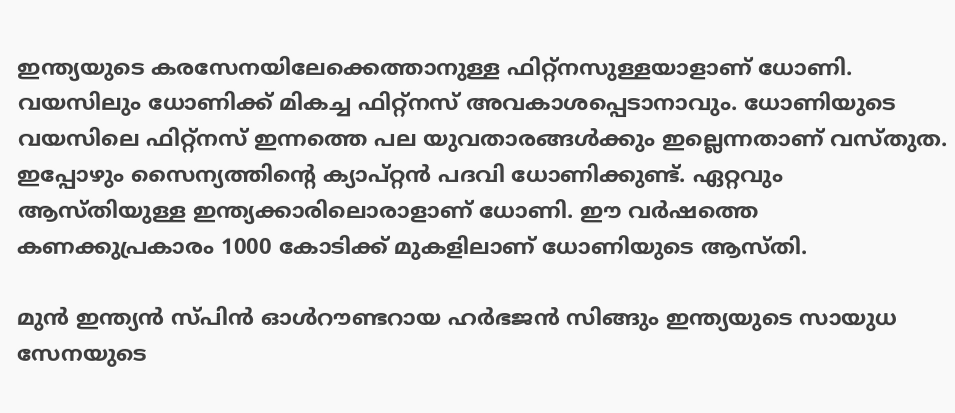ഇന്ത്യയുടെ കരസേനയിലേക്കെത്താനുള്ള ഫിറ്റ്‌നസുള്ളയാളാണ് ധോണി. വയസിലും ധോണിക്ക് മികച്ച ഫിറ്റ്‌നസ് അവകാശപ്പെടാനാവും. ധോണിയുടെ വയസിലെ ഫിറ്റ്‌നസ് ഇന്നത്തെ പല യുവതാരങ്ങള്‍ക്കും ഇല്ലെന്നതാണ് വസ്തുത. ഇപ്പോഴും സൈന്യത്തിന്റെ ക്യാപ്റ്റന്‍ പദവി ധോണിക്കുണ്ട്. ഏറ്റവും ആസ്തിയുള്ള ഇന്ത്യക്കാരിലൊരാളാണ് ധോണി. ഈ വര്‍ഷത്തെ കണക്കുപ്രകാരം 1000 കോടിക്ക് മുകളിലാണ് ധോണിയുടെ ആസ്തി.

മുന്‍ ഇന്ത്യന്‍ സ്പിന്‍ ഓള്‍റൗണ്ടറായ ഹര്‍ഭജന്‍ സിങ്ങും ഇന്ത്യയുടെ സായുധ സേനയുടെ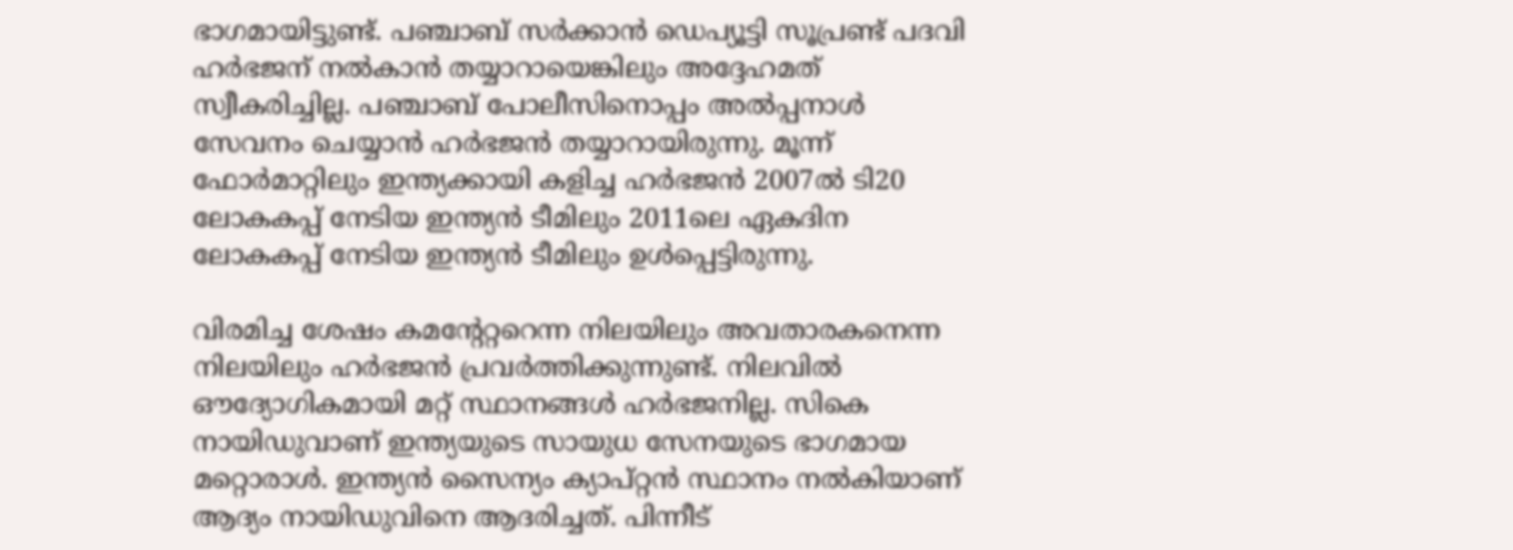ഭാഗമായിട്ടുണ്ട്. പഞ്ചാബ് സര്‍ക്കാന്‍ ഡെപ്യൂട്ടി സൂപ്രണ്ട് പദവി ഹര്‍ഭജന് നല്‍കാന്‍ തയ്യാറായെങ്കിലും അദ്ദേഹമത് സ്വീകരിച്ചില്ല. പഞ്ചാബ് പോലീസിനൊപ്പം അല്‍പ്പനാള്‍ സേവനം ചെയ്യാന്‍ ഹര്‍ഭജന്‍ തയ്യാറായിരുന്നു. മൂന്ന് ഫോര്‍മാറ്റിലും ഇന്ത്യക്കായി കളിച്ച ഹര്‍ഭജന്‍ 2007ല്‍ ടി20 ലോകകപ്പ് നേടിയ ഇന്ത്യന്‍ ടീമിലും 2011ലെ ഏകദിന ലോകകപ്പ് നേടിയ ഇന്ത്യന്‍ ടീമിലും ഉള്‍പ്പെട്ടിരുന്നു.

വിരമിച്ച ശേഷം കമന്റേറ്ററെന്ന നിലയിലും അവതാരകനെന്ന നിലയിലും ഹര്‍ഭജന്‍ പ്രവര്‍ത്തിക്കുന്നുണ്ട്. നിലവില്‍ ഔദ്യോഗികമായി മറ്റ് സ്ഥാനങ്ങള്‍ ഹര്‍ഭജനില്ല. സികെ നായിഡുവാണ് ഇന്ത്യയുടെ സായുധ സേനയുടെ ഭാഗമായ മറ്റൊരാള്‍. ഇന്ത്യന്‍ സൈന്യം ക്യാപ്റ്റന്‍ സ്ഥാനം നല്‍കിയാണ് ആദ്യം നായിഡുവിനെ ആദരിച്ചത്. പിന്നീട്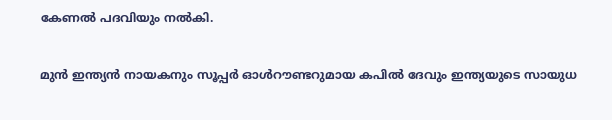കേണല്‍ പദവിയും നല്‍കി.

മുന്‍ ഇന്ത്യന്‍ നായകനും സൂപ്പര്‍ ഓള്‍റൗണ്ടറുമായ കപില്‍ ദേവും ഇന്ത്യയുടെ സായുധ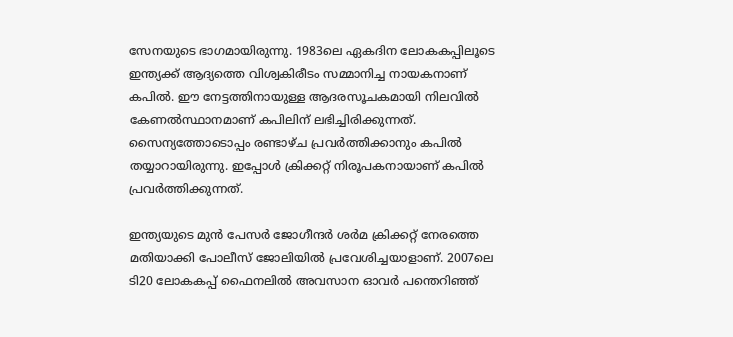സേനയുടെ ഭാഗമായിരുന്നു. 1983ലെ ഏകദിന ലോകകപ്പിലൂടെ ഇന്ത്യക്ക് ആദ്യത്തെ വിശ്വകിരീടം സമ്മാനിച്ച നായകനാണ് കപില്‍. ഈ നേട്ടത്തിനായുള്ള ആദരസൂചകമായി നിലവില്‍ കേണല്‍സ്ഥാനമാണ് കപിലിന് ലഭിച്ചിരിക്കുന്നത്. സൈന്യത്തോടൊപ്പം രണ്ടാഴ്ച പ്രവര്‍ത്തിക്കാനും കപില്‍ തയ്യാറായിരുന്നു. ഇപ്പോള്‍ ക്രിക്കറ്റ് നിരൂപകനായാണ് കപില്‍ പ്രവര്‍ത്തിക്കുന്നത്.

ഇന്ത്യയുടെ മുന്‍ പേസര്‍ ജോഗീന്ദര്‍ ശര്‍മ ക്രിക്കറ്റ് നേരത്തെ മതിയാക്കി പോലീസ് ജോലിയില്‍ പ്രവേശിച്ചയാളാണ്. 2007ലെ ടി20 ലോകകപ്പ് ഫൈനലില്‍ അവസാന ഓവര്‍ പന്തെറിഞ്ഞ്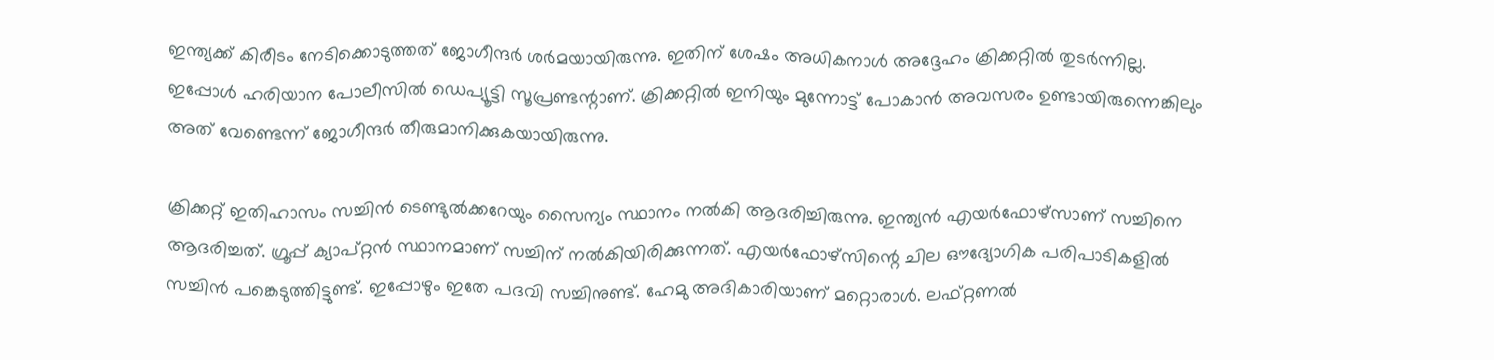ഇന്ത്യക്ക് കിരീടം നേടിക്കൊടുത്തത് ജോഗീന്ദര്‍ ശര്‍മയായിരുന്നു. ഇതിന് ശേഷം അധികനാള്‍ അദ്ദേഹം ക്രിക്കറ്റില്‍ തുടര്‍ന്നില്ല. ഇപ്പോള്‍ ഹരിയാന പോലീസില്‍ ഡെപ്യൂട്ടി സൂപ്രണ്ടന്റാണ്. ക്രിക്കറ്റില്‍ ഇനിയും മുന്നോട്ട് പോകാന്‍ അവസരം ഉണ്ടായിരുന്നെങ്കിലും അത് വേണ്ടെന്ന് ജോഗീന്ദര്‍ തീരുമാനിക്കുകയായിരുന്നു.

ക്രിക്കറ്റ് ഇതിഹാസം സച്ചിന്‍ ടെണ്ടുല്‍ക്കറേയും സൈന്യം സ്ഥാനം നല്‍കി ആദരിച്ചിരുന്നു. ഇന്ത്യന്‍ എയര്‍ഫോഴ്‌സാണ് സച്ചിനെ ആദരിച്ചത്. ഗ്രൂപ്പ് ക്യാപ്റ്റന്‍ സ്ഥാനമാണ് സച്ചിന് നല്‍കിയിരിക്കുന്നത്. എയര്‍ഫോഴ്‌സിന്റെ ചില ഔദ്യോഗിക പരിപാടികളില്‍ സച്ചിന്‍ പങ്കെടുത്തിട്ടുണ്ട്. ഇപ്പോഴും ഇതേ പദവി സച്ചിനുണ്ട്. ഹേമു അദികാരിയാണ് മറ്റൊരാള്‍. ലഫ്റ്റണല്‍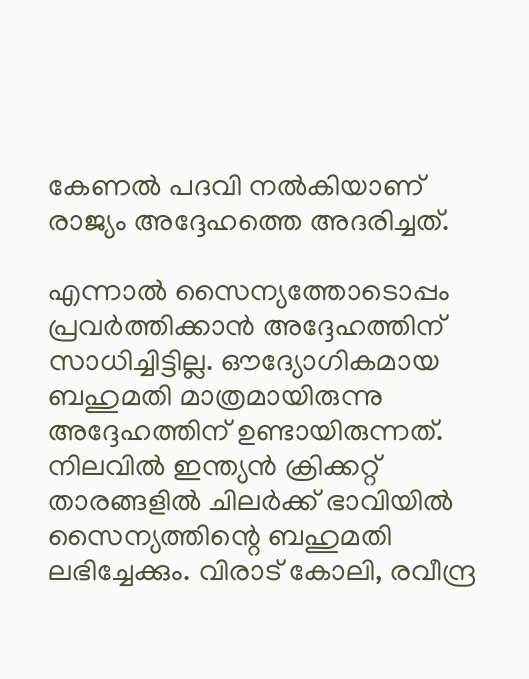കേണല്‍ പദവി നല്‍കിയാണ് രാജ്യം അദ്ദേഹത്തെ അദരിച്ചത്.

എന്നാല്‍ സൈന്യത്തോടൊപ്പം പ്രവര്‍ത്തിക്കാന്‍ അദ്ദേഹത്തിന് സാധിച്ചിട്ടില്ല. ഔദ്യോഗികമായ ബഹുമതി മാത്രമായിരുന്നു അദ്ദേഹത്തിന് ഉണ്ടായിരുന്നത്. നിലവില്‍ ഇന്ത്യന്‍ ക്രിക്കറ്റ് താരങ്ങളില്‍ ചിലര്‍ക്ക് ഭാവിയില്‍ സൈന്യത്തിന്റെ ബഹുമതി ലഭിച്ചേക്കും. വിരാട് കോലി, രവീന്ദ്ര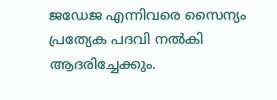ജഡേജ എന്നിവരെ സൈന്യം പ്രത്യേക പദവി നല്‍കി ആദരിച്ചേക്കും.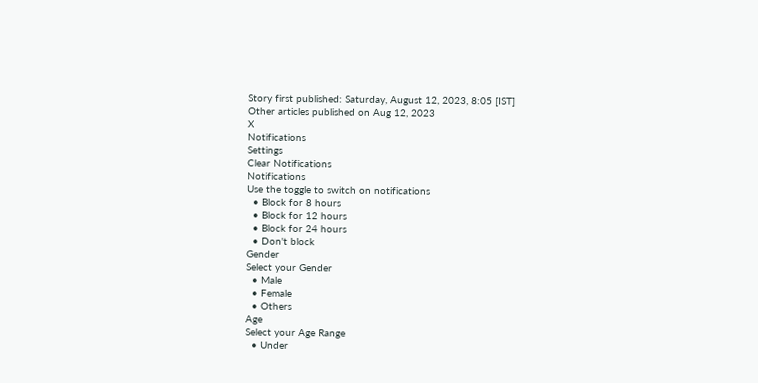Story first published: Saturday, August 12, 2023, 8:05 [IST]
Other articles published on Aug 12, 2023
X
Notifications
Settings
Clear Notifications
Notifications
Use the toggle to switch on notifications
  • Block for 8 hours
  • Block for 12 hours
  • Block for 24 hours
  • Don't block
Gender
Select your Gender
  • Male
  • Female
  • Others
Age
Select your Age Range
  • Under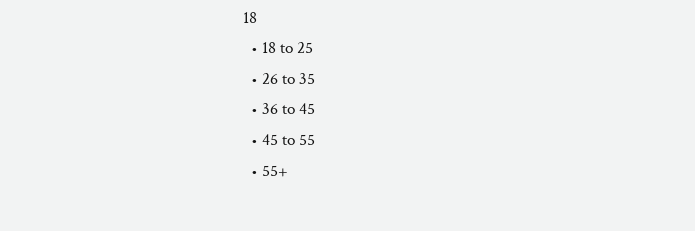18
  • 18 to 25
  • 26 to 35
  • 36 to 45
  • 45 to 55
  • 55+